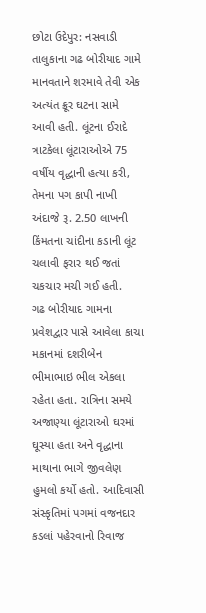છોટા ઉદેપુર: નસવાડી તાલુકાના ગઢ બોરીયાદ ગામે માનવતાને શરમાવે તેવી એક અત્યંત ક્રૂર ઘટના સામે આવી હતી. લૂંટના ઈરાદે ત્રાટકેલા લૂંટારાઓએ 75 વર્ષીય વૃદ્ધાની હત્યા કરી, તેમના પગ કાપી નાખી અંદાજે રૂ. 2.50 લાખની કિંમતના ચાંદીના કડાની લૂંટ ચલાવી ફરાર થઈ જતાં ચકચાર મચી ગઈ હતી.
ગઢ બોરીયાદ ગામના પ્રવેશદ્વાર પાસે આવેલા કાચા મકાનમાં દશરીબેન ભીમાભાઇ ભીલ એકલા રહેતા હતા. રાત્રિના સમયે અજાણ્યા લૂંટારાઓ ઘરમાં ઘૂસ્યા હતા અને વૃદ્ધાના માથાના ભાગે જીવલેણ હુમલો કર્યો હતો. આદિવાસી સંસ્કૃતિમાં પગમાં વજનદાર કડલાં પહેરવાનો રિવાજ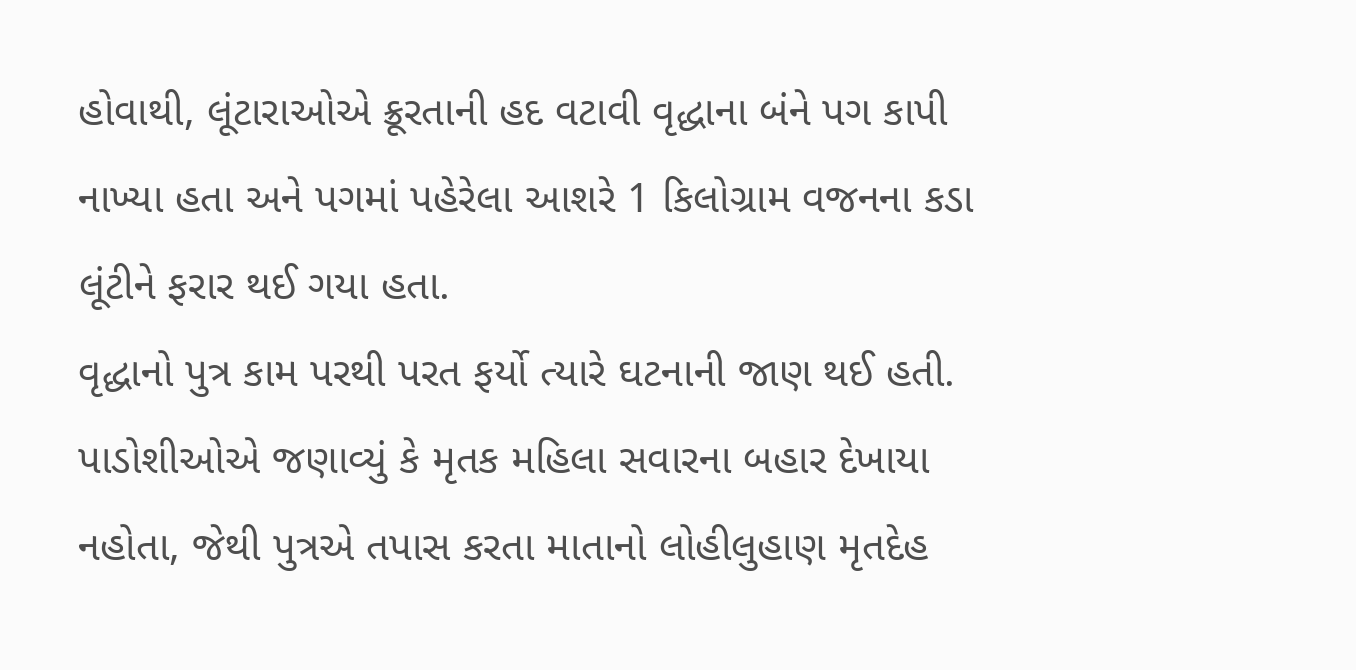હોવાથી, લૂંટારાઓએ ક્રૂરતાની હદ વટાવી વૃદ્ધાના બંને પગ કાપી નાખ્યા હતા અને પગમાં પહેરેલા આશરે 1 કિલોગ્રામ વજનના કડા લૂંટીને ફરાર થઈ ગયા હતા.
વૃદ્ધાનો પુત્ર કામ પરથી પરત ફર્યો ત્યારે ઘટનાની જાણ થઈ હતી. પાડોશીઓએ જણાવ્યું કે મૃતક મહિલા સવારના બહાર દેખાયા નહોતા, જેથી પુત્રએ તપાસ કરતા માતાનો લોહીલુહાણ મૃતદેહ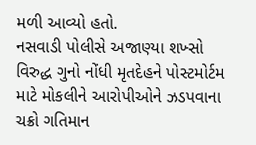મળી આવ્યો હતો.
નસવાડી પોલીસે અજાણ્યા શખ્સો વિરુદ્ધ ગુનો નોંધી મૃતદેહને પોસ્ટમોર્ટમ માટે મોકલીને આરોપીઓને ઝડપવાના ચક્રો ગતિમાન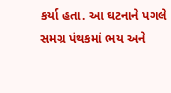કર્યા હતા. આ ઘટનાને પગલે સમગ્ર પંથકમાં ભય અને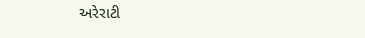અરેરાટી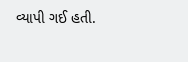વ્યાપી ગઈ હતી.